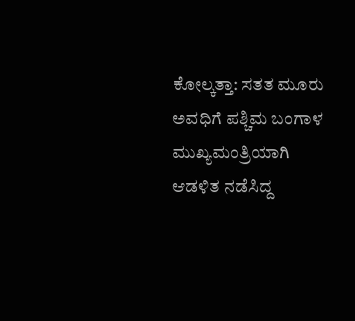ಕೋಲ್ಕತ್ತಾ: ಸತತ ಮೂರು ಅವಧಿಗೆ ಪಶ್ಚಿಮ ಬಂಗಾಳ ಮುಖ್ಯಮಂತ್ರಿಯಾಗಿ ಆಡಳಿತ ನಡೆಸಿದ್ದ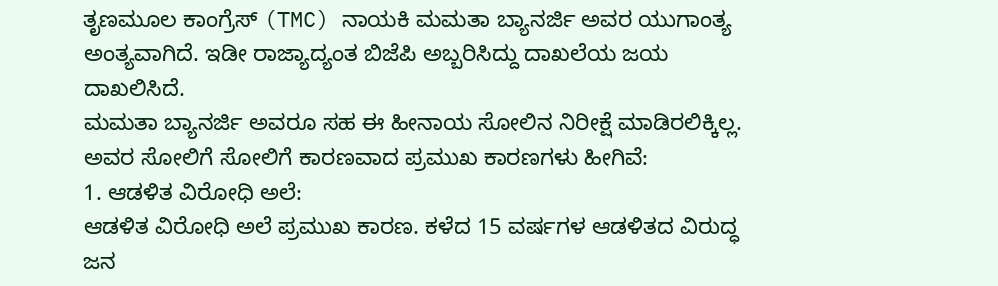ತೃಣಮೂಲ ಕಾಂಗ್ರೆಸ್ (TMC) ನಾಯಕಿ ಮಮತಾ ಬ್ಯಾನರ್ಜಿ ಅವರ ಯುಗಾಂತ್ಯ ಅಂತ್ಯವಾಗಿದೆ. ಇಡೀ ರಾಜ್ಯಾದ್ಯಂತ ಬಿಜೆಪಿ ಅಬ್ಬರಿಸಿದ್ದು ದಾಖಲೆಯ ಜಯ ದಾಖಲಿಸಿದೆ.
ಮಮತಾ ಬ್ಯಾನರ್ಜಿ ಅವರೂ ಸಹ ಈ ಹೀನಾಯ ಸೋಲಿನ ನಿರೀಕ್ಷೆ ಮಾಡಿರಲಿಕ್ಕಿಲ್ಲ.
ಅವರ ಸೋಲಿಗೆ ಸೋಲಿಗೆ ಕಾರಣವಾದ ಪ್ರಮುಖ ಕಾರಣಗಳು ಹೀಗಿವೆ:
1. ಆಡಳಿತ ವಿರೋಧಿ ಅಲೆ:
ಆಡಳಿತ ವಿರೋಧಿ ಅಲೆ ಪ್ರಮುಖ ಕಾರಣ. ಕಳೆದ 15 ವರ್ಷಗಳ ಆಡಳಿತದ ವಿರುದ್ಧ ಜನ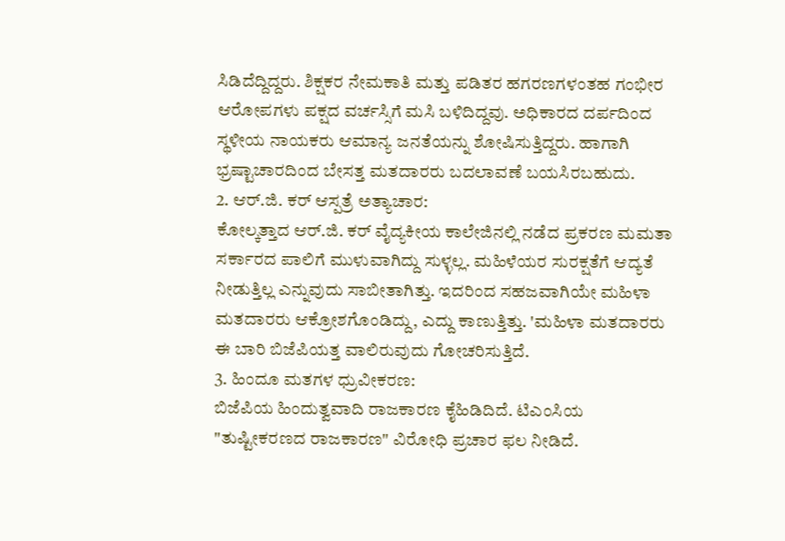ಸಿಡಿದೆದ್ದಿದ್ದರು. ಶಿಕ್ಷಕರ ನೇಮಕಾತಿ ಮತ್ತು ಪಡಿತರ ಹಗರಣಗಳಂತಹ ಗಂಭೀರ ಆರೋಪಗಳು ಪಕ್ಷದ ವರ್ಚಸ್ಸಿಗೆ ಮಸಿ ಬಳಿದಿದ್ದವು. ಅಧಿಕಾರದ ದರ್ಪದಿಂದ ಸ್ಥಳೀಯ ನಾಯಕರು ಆಮಾನ್ಯ ಜನತೆಯನ್ನು ಶೋಷಿಸುತ್ತಿದ್ದರು. ಹಾಗಾಗಿ ಭ್ರಷ್ಟಾಚಾರದಿಂದ ಬೇಸತ್ತ ಮತದಾರರು ಬದಲಾವಣೆ ಬಯಸಿರಬಹುದು.
2. ಆರ್.ಜಿ. ಕರ್ ಆಸ್ಪತ್ರೆ ಅತ್ಯಾಚಾರ:
ಕೋಲ್ಕತ್ತಾದ ಆರ್.ಜಿ. ಕರ್ ವೈದ್ಯಕೀಯ ಕಾಲೇಜಿನಲ್ಲಿ ನಡೆದ ಪ್ರಕರಣ ಮಮತಾ ಸರ್ಕಾರದ ಪಾಲಿಗೆ ಮುಳುವಾಗಿದ್ದು ಸುಳ್ಳಲ್ಲ. ಮಹಿಳೆಯರ ಸುರಕ್ಷತೆಗೆ ಆದ್ಯತೆ ನೀಡುತ್ತಿಲ್ಲ ಎನ್ನುವುದು ಸಾಬೀತಾಗಿತ್ತು. ಇದರಿಂದ ಸಹಜವಾಗಿಯೇ ಮಹಿಳಾ ಮತದಾರರು ಆಕ್ರೋಶಗೊಂಡಿದ್ದು, ಎದ್ದು ಕಾಣುತ್ತಿತ್ತು. 'ಮಹಿಳಾ ಮತದಾರರು ಈ ಬಾರಿ ಬಿಜೆಪಿಯತ್ತ ವಾಲಿರುವುದು ಗೋಚರಿಸುತ್ತಿದೆ.
3. ಹಿಂದೂ ಮತಗಳ ಧ್ರುವೀಕರಣ:
ಬಿಜೆಪಿಯ ಹಿಂದುತ್ವವಾದಿ ರಾಜಕಾರಣ ಕೈಹಿಡಿದಿದೆ. ಟಿಎಂಸಿಯ "ತುಷ್ಟೀಕರಣದ ರಾಜಕಾರಣ" ವಿರೋಧಿ ಪ್ರಚಾರ ಫಲ ನೀಡಿದೆ.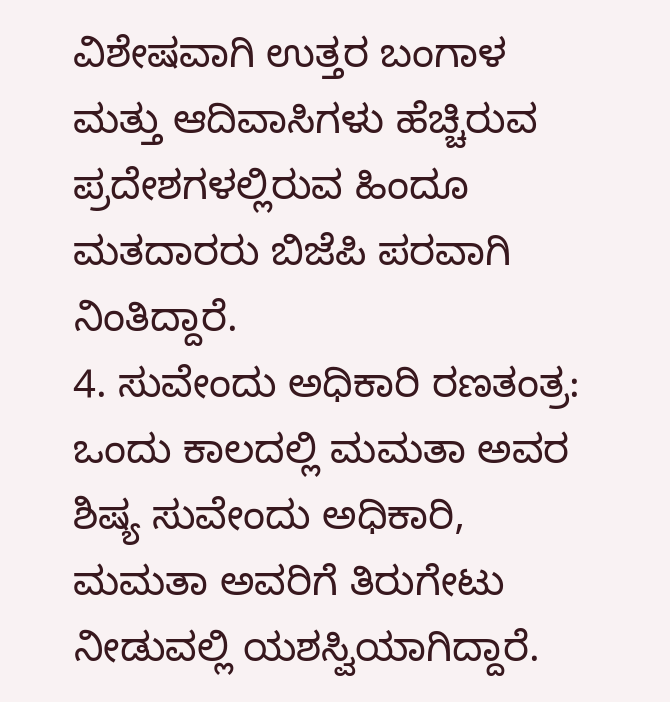ವಿಶೇಷವಾಗಿ ಉತ್ತರ ಬಂಗಾಳ ಮತ್ತು ಆದಿವಾಸಿಗಳು ಹೆಚ್ಚಿರುವ ಪ್ರದೇಶಗಳಲ್ಲಿರುವ ಹಿಂದೂ ಮತದಾರರು ಬಿಜೆಪಿ ಪರವಾಗಿ ನಿಂತಿದ್ದಾರೆ.
4. ಸುವೇಂದು ಅಧಿಕಾರಿ ರಣತಂತ್ರ:
ಒಂದು ಕಾಲದಲ್ಲಿ ಮಮತಾ ಅವರ ಶಿಷ್ಯ ಸುವೇಂದು ಅಧಿಕಾರಿ, ಮಮತಾ ಅವರಿಗೆ ತಿರುಗೇಟು ನೀಡುವಲ್ಲಿ ಯಶಸ್ವಿಯಾಗಿದ್ದಾರೆ.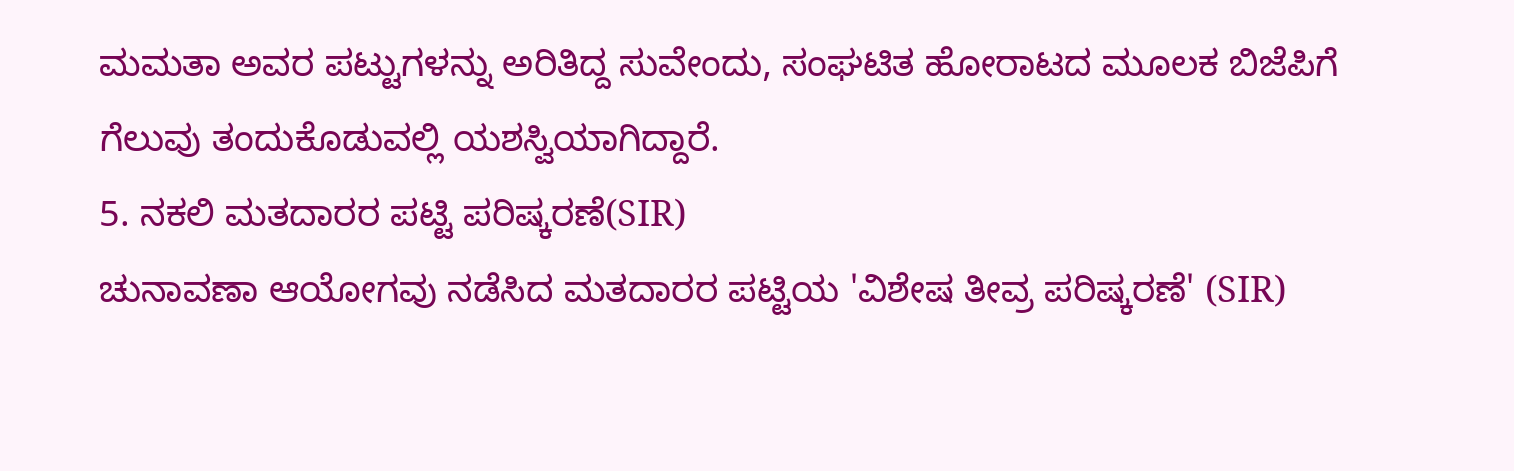ಮಮತಾ ಅವರ ಪಟ್ಟುಗಳನ್ನು ಅರಿತಿದ್ದ ಸುವೇಂದು, ಸಂಘಟಿತ ಹೋರಾಟದ ಮೂಲಕ ಬಿಜೆಪಿಗೆ ಗೆಲುವು ತಂದುಕೊಡುವಲ್ಲಿ ಯಶಸ್ವಿಯಾಗಿದ್ದಾರೆ.
5. ನಕಲಿ ಮತದಾರರ ಪಟ್ಟಿ ಪರಿಷ್ಕರಣೆ(SIR)
ಚುನಾವಣಾ ಆಯೋಗವು ನಡೆಸಿದ ಮತದಾರರ ಪಟ್ಟಿಯ 'ವಿಶೇಷ ತೀವ್ರ ಪರಿಷ್ಕರಣೆ' (SIR)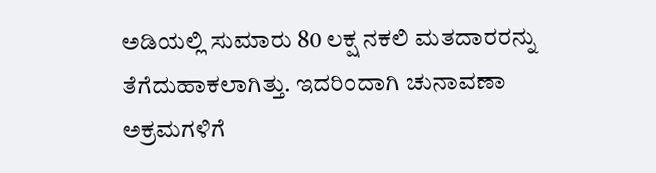ಅಡಿಯಲ್ಲಿ ಸುಮಾರು 80 ಲಕ್ಷ ನಕಲಿ ಮತದಾರರನ್ನು ತೆಗೆದುಹಾಕಲಾಗಿತ್ತು. ಇದರಿಂದಾಗಿ ಚುನಾವಣಾ ಅಕ್ರಮಗಳಿಗೆ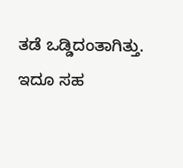ತಡೆ ಒಡ್ಡಿದಂತಾಗಿತ್ತು. ಇದೂ ಸಹ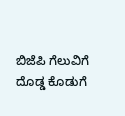ಬಿಜೆಪಿ ಗೆಲುವಿಗೆ ದೊಡ್ಡ ಕೊಡುಗೆ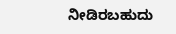ನೀಡಿರಬಹುದು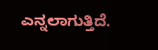ಎನ್ನಲಾಗುತ್ತಿದೆ.